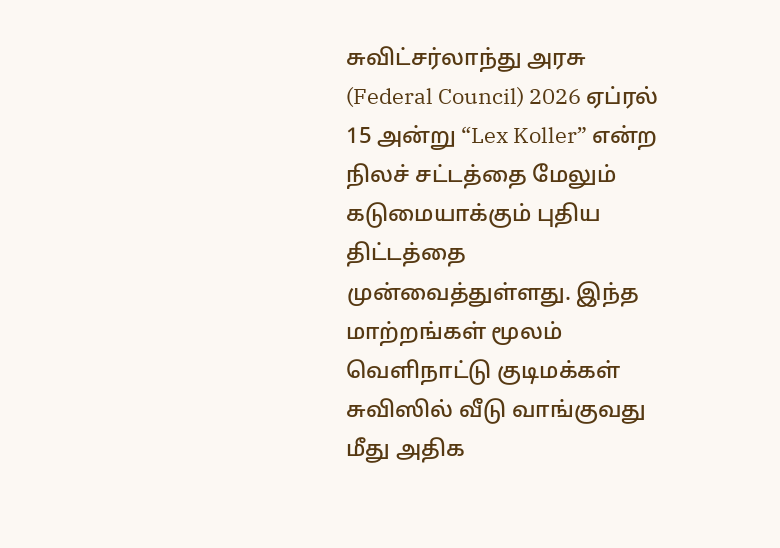சுவிட்சர்லாந்து அரசு (Federal Council) 2026 ஏப்ரல் 15 அன்று “Lex Koller” என்ற நிலச் சட்டத்தை மேலும் கடுமையாக்கும் புதிய திட்டத்தை முன்வைத்துள்ளது. இந்த மாற்றங்கள் மூலம் வெளிநாட்டு குடிமக்கள் சுவிஸில் வீடு வாங்குவது மீது அதிக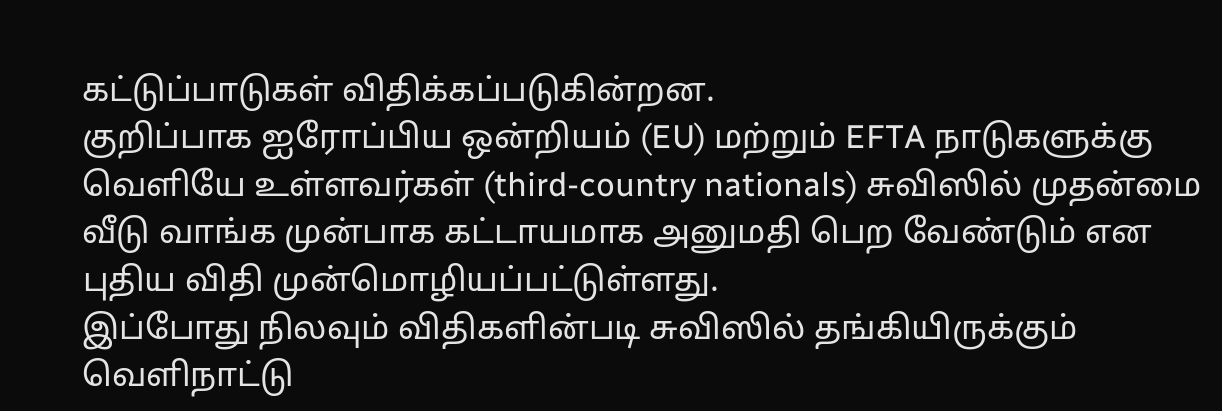கட்டுப்பாடுகள் விதிக்கப்படுகின்றன.
குறிப்பாக ஐரோப்பிய ஒன்றியம் (EU) மற்றும் EFTA நாடுகளுக்கு வெளியே உள்ளவர்கள் (third-country nationals) சுவிஸில் முதன்மை வீடு வாங்க முன்பாக கட்டாயமாக அனுமதி பெற வேண்டும் என புதிய விதி முன்மொழியப்பட்டுள்ளது.
இப்போது நிலவும் விதிகளின்படி சுவிஸில் தங்கியிருக்கும் வெளிநாட்டு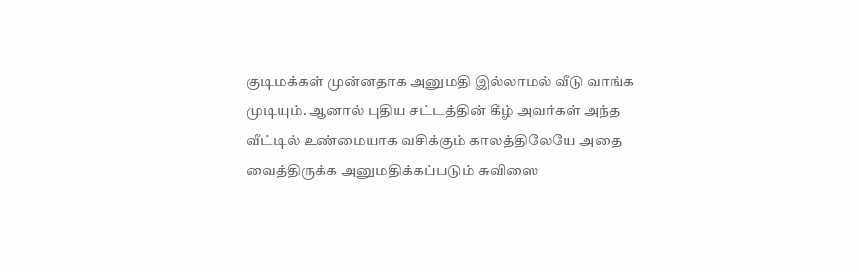குடிமக்கள் முன்னதாக அனுமதி இல்லாமல் வீடு வாங்க முடியும். ஆனால் புதிய சட்டத்தின் கீழ் அவர்கள் அந்த வீட்டில் உண்மையாக வசிக்கும் காலத்திலேயே அதை வைத்திருக்க அனுமதிக்கப்படும் சுவிஸை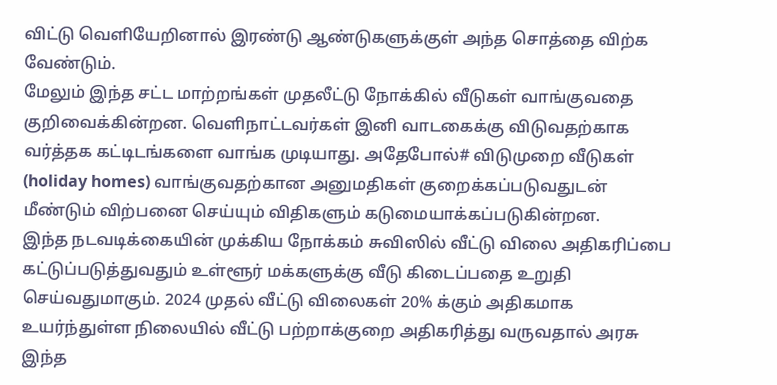விட்டு வெளியேறினால் இரண்டு ஆண்டுகளுக்குள் அந்த சொத்தை விற்க வேண்டும்.
மேலும் இந்த சட்ட மாற்றங்கள் முதலீட்டு நோக்கில் வீடுகள் வாங்குவதை குறிவைக்கின்றன. வெளிநாட்டவர்கள் இனி வாடகைக்கு விடுவதற்காக வர்த்தக கட்டிடங்களை வாங்க முடியாது. அதேபோல்# விடுமுறை வீடுகள் (holiday homes) வாங்குவதற்கான அனுமதிகள் குறைக்கப்படுவதுடன் மீண்டும் விற்பனை செய்யும் விதிகளும் கடுமையாக்கப்படுகின்றன.
இந்த நடவடிக்கையின் முக்கிய நோக்கம் சுவிஸில் வீட்டு விலை அதிகரிப்பை கட்டுப்படுத்துவதும் உள்ளூர் மக்களுக்கு வீடு கிடைப்பதை உறுதி செய்வதுமாகும். 2024 முதல் வீட்டு விலைகள் 20% க்கும் அதிகமாக உயர்ந்துள்ள நிலையில் வீட்டு பற்றாக்குறை அதிகரித்து வருவதால் அரசு இந்த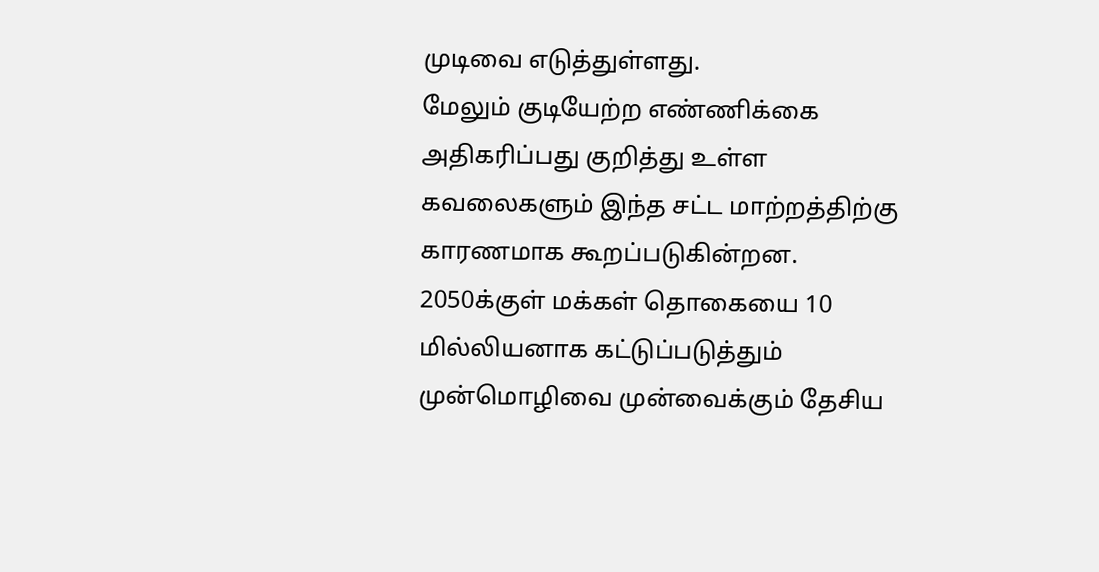முடிவை எடுத்துள்ளது.
மேலும் குடியேற்ற எண்ணிக்கை அதிகரிப்பது குறித்து உள்ள கவலைகளும் இந்த சட்ட மாற்றத்திற்கு காரணமாக கூறப்படுகின்றன. 2050க்குள் மக்கள் தொகையை 10 மில்லியனாக கட்டுப்படுத்தும் முன்மொழிவை முன்வைக்கும் தேசிய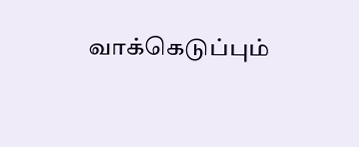வாக்கெடுப்பும்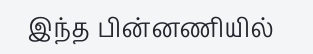இந்த பின்னணியில்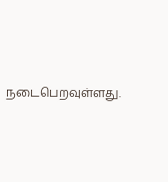நடைபெறவுள்ளது.